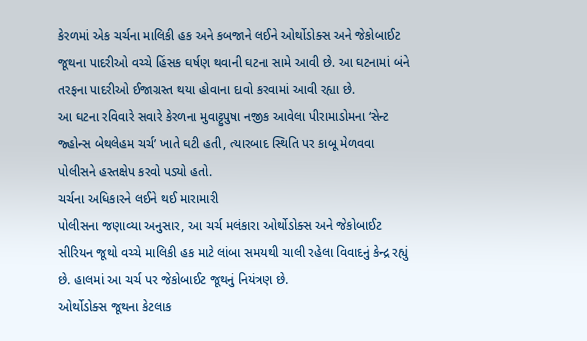કેરળમાં એક ચર્ચના માલિકી હક અને કબજાને લઈને ઓર્થોડોક્સ અને જેકોબાઈટ જૂથના પાદરીઓ વચ્ચે હિંસક ઘર્ષણ થવાની ઘટના સામે આવી છે. આ ઘટનામાં બંને તરફના પાદરીઓ ઈજાગ્રસ્ત થયા હોવાના દાવો કરવામાં આવી રહ્યા છે.
આ ઘટના રવિવારે સવારે કેરળના મુવાટ્ટુપુષા નજીક આવેલા પીરામાડોમના ‘સેન્ટ જ્હોન્સ બેથલેહમ ચર્ચ’ ખાતે ઘટી હતી, ત્યારબાદ સ્થિતિ પર કાબૂ મેળવવા પોલીસને હસ્તક્ષેપ કરવો પડ્યો હતો.
ચર્ચના અધિકારને લઈને થઈ મારામારી
પોલીસના જણાવ્યા અનુસાર, આ ચર્ચ મલંકારા ઓર્થોડોક્સ અને જેકોબાઈટ સીરિયન જૂથો વચ્ચે માલિકી હક માટે લાંબા સમયથી ચાલી રહેલા વિવાદનું કેન્દ્ર રહ્યું છે. હાલમાં આ ચર્ચ પર જેકોબાઈટ જૂથનું નિયંત્રણ છે.
ઓર્થોડોક્સ જૂથના કેટલાક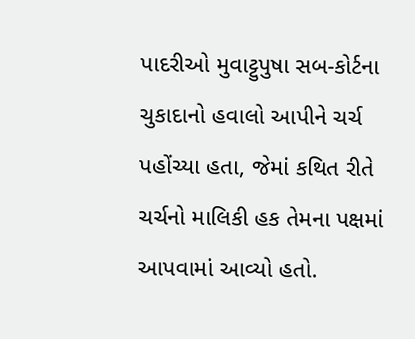પાદરીઓ મુવાટ્ટુપુષા સબ-કોર્ટના ચુકાદાનો હવાલો આપીને ચર્ચ પહોંચ્યા હતા, જેમાં કથિત રીતે ચર્ચનો માલિકી હક તેમના પક્ષમાં આપવામાં આવ્યો હતો.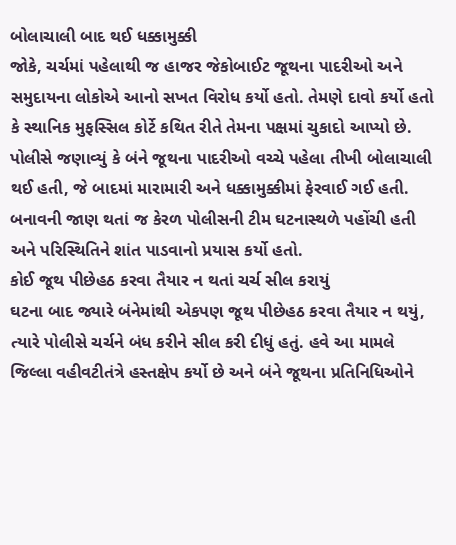બોલાચાલી બાદ થઈ ધક્કામુક્કી
જોકે, ચર્ચમાં પહેલાથી જ હાજર જેકોબાઈટ જૂથના પાદરીઓ અને સમુદાયના લોકોએ આનો સખત વિરોધ કર્યો હતો. તેમણે દાવો કર્યો હતો કે સ્થાનિક મુફસ્સિલ કોર્ટે કથિત રીતે તેમના પક્ષમાં ચુકાદો આપ્યો છે.
પોલીસે જણાવ્યું કે બંને જૂથના પાદરીઓ વચ્ચે પહેલા તીખી બોલાચાલી થઈ હતી, જે બાદમાં મારામારી અને ધક્કામુક્કીમાં ફેરવાઈ ગઈ હતી. બનાવની જાણ થતાં જ કેરળ પોલીસની ટીમ ઘટનાસ્થળે પહોંચી હતી અને પરિસ્થિતિને શાંત પાડવાનો પ્રયાસ કર્યો હતો.
કોઈ જૂથ પીછેહઠ કરવા તૈયાર ન થતાં ચર્ચ સીલ કરાયું
ઘટના બાદ જ્યારે બંનેમાંથી એકપણ જૂથ પીછેહઠ કરવા તૈયાર ન થયું, ત્યારે પોલીસે ચર્ચને બંધ કરીને સીલ કરી દીધું હતું. હવે આ મામલે જિલ્લા વહીવટીતંત્રે હસ્તક્ષેપ કર્યો છે અને બંને જૂથના પ્રતિનિધિઓને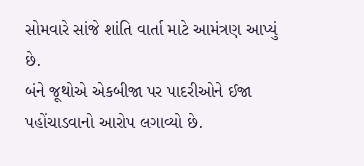સોમવારે સાંજે શાંતિ વાર્તા માટે આમંત્રણ આપ્યું છે.
બંને જૂથોએ એકબીજા પર પાદરીઓને ઈજા પહોંચાડવાનો આરોપ લગાવ્યો છે.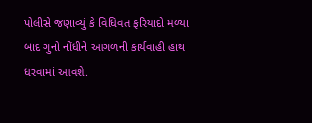પોલીસે જણાવ્યું કે વિધિવત ફરિયાદો મળ્યા બાદ ગુનો નોંધીને આગળની કાર્યવાહી હાથ ધરવામાં આવશે.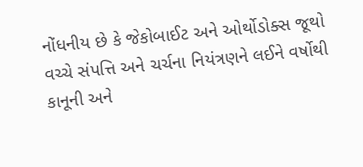નોંધનીય છે કે જેકોબાઈટ અને ઓર્થોડોક્સ જૂથો વચ્ચે સંપત્તિ અને ચર્ચના નિયંત્રણને લઈને વર્ષોથી કાનૂની અને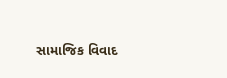સામાજિક વિવાદ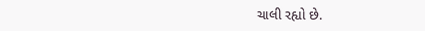ચાલી રહ્યો છે.